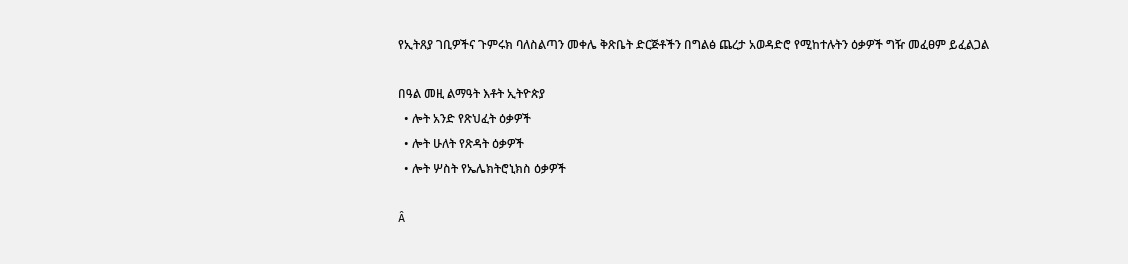የኢትጸያ ገቢዎችና ጉምሩክ ባለስልጣን መቀሌ ቅጽቤት ድርጅቶችን በግልፅ ጨረታ አወዳድሮ የሚከተሉትን ዕቃዎች ግዥ መፈፀም ይፈልጋል

በዓል መዚ ልማዓት እቶት ኢትዮጵያ
  • ሎት አንድ የጽህፈት ዕቃዎች
  • ሎት ሁለት የጽዳት ዕቃዎች
  • ሎት ሦስት የኤሌክትሮኒክስ ዕቃዎች

Â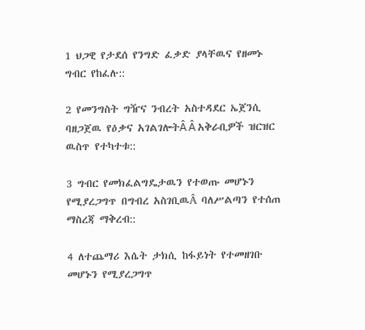1 ህጋዊ የታደሰ የንግድ ፈቃድ ያላቸዉና የዘመኑ ግብር የከፈሉ::

2 የመንግስት ግዥና ንብረት አስተዳደር ኤጀንሲ ባዘጋጀዉ የዕቃና አገልገሎትÂ Â አቅራቢዎች ዝርዝር ዉስጥ የተካተቱ::

3 ግብር የመክፈልግዴታዉን የተወጡ መሆኑን የሚያረጋግጥ በግብረ አስገቢዉÂ ባለሥልጣን የተሰጠ ማስረጃ ማቅረብ::

4 ለተጨማሪ እሴት ታክሲ ከፋይነት የተመዘገቡ መሆኑን የሚያረጋግጥ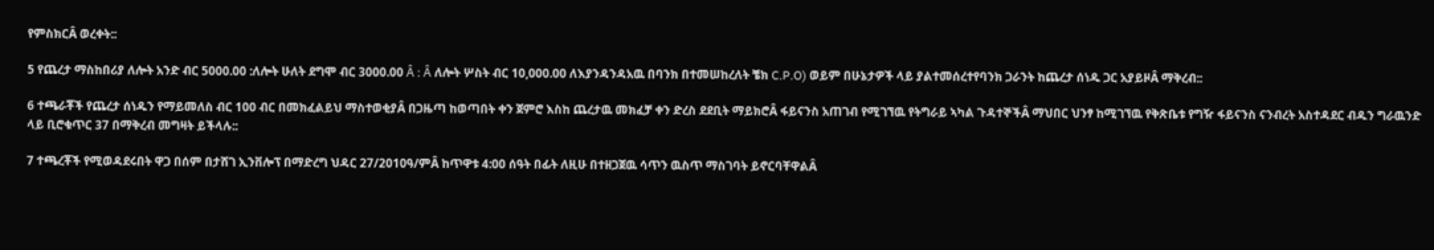የምስክርÂ ወረቀት::

5 የጨረታ ማስከበሪያ ለሎት አንድ ብር 5000.00 :ለሎት ሁለት ደግሞ ብር 3000.00 Â : Â ለሎት ሦስት ብር 10,000.00 ለእያንዳንዳአዉ በባንክ በተመሠከረለት ቼክ C.P.O) ወይም በሁኔታዎች ላይ ያልተመሰረተየባንክ ጋራንት ከጨረታ ሰነዱ ጋር አያይዞÂ ማቅረብ::

6 ተጫራቾች የጨረታ ሰነዱን የማይመለስ ብር 100 ብር በመክፈልይህ ማስተወቂያÂ በጋዜጣ ከወጣበት ቀን ጀምሮ እስከ ጨረታዉ መክፈቻ ቀን ድረስ ደደቢት ማይክሮÂ ፋይናንስ አጠገብ የሚገኘዉ የትግራይ ኣካል ጉዳተኞችÂ ማህበር ህንፃ ከሚገኘዉ የቅጽቤቱ የግዥ ፋይናንስ ናንብረት አስተዳደር ብዱን ግራዉንድ ላይ ቢሮቁጥር 37 በማቅረብ መግዛት ይችላሉ::

7 ተጫረቾች የሚወዳደሩበት ዋጋ በሰም በታሸገ ኢንቨሎፕ በማድረግ ህዳር 27/2010ዓ/ምÂ ከጥዋቱ 4:00 ሰዓት በፊት ለዚሁ በተዘጋጀዉ ሳጥን ዉስጥ ማስገባት ይኖርባቸዋልÂ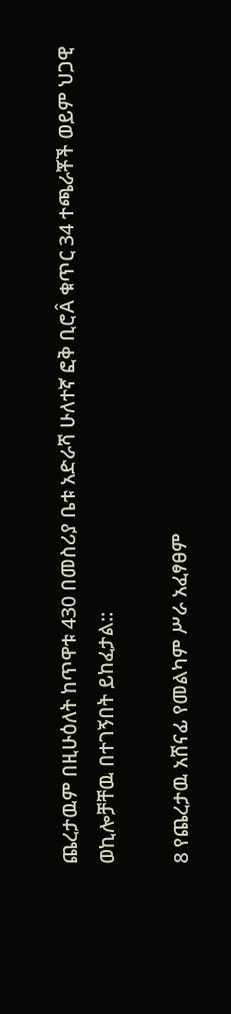ጨረታዉም በዚሁዕለት ከጥዋቱ 430 በመስሪያ ቤቱ አድራሻ ሁለተኛ ፎቅ ቢሮÂ ቁጥር 34 ተጫራቾች ወይም ህጋዊ ወኪሎቻቸዉ በተገኝበት ይከፈታል::

8 የጨረታዉ አሸናፊ የመልካም ሥራ አፈፃፀም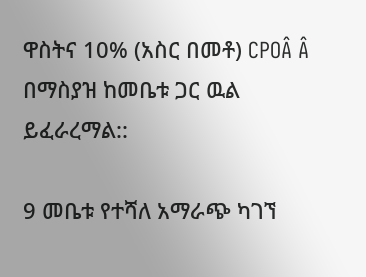ዋስትና 10% (አስር በመቶ) CPOÂ Â በማስያዝ ከመቤቱ ጋር ዉል ይፈራረማል::

9 መቤቱ የተሻለ አማራጭ ካገኘ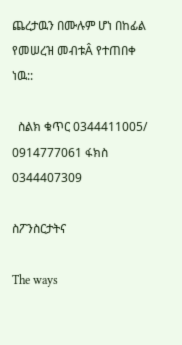ጨረታዉን በሙሉም ሆነ በከፊል የመሠረዝ መብቱÂ የተጠበቀ ነዉ::

  ስልክ ቁጥር 0344411005/ 0914777061 ፋክስ 0344407309

ስፖንስርታትና

The ways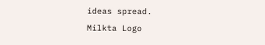ideas spread.
Milkta Logo